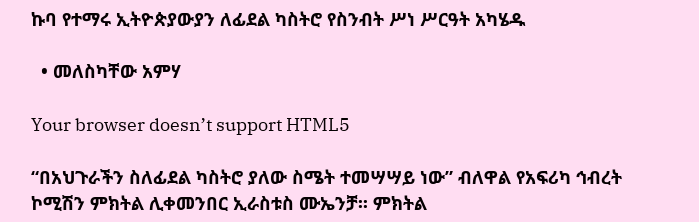ኩባ የተማሩ ኢትዮጵያውያን ለፊደል ካስትሮ የስንብት ሥነ ሥርዓት አካሄዱ

  • መለስካቸው አምሃ

Your browser doesn’t support HTML5

“በአህጉራችን ስለፊደል ካስትሮ ያለው ስሜት ተመሣሣይ ነው” ብለዋል የአፍሪካ ኅብረት ኮሚሽን ምክትል ሊቀመንበር ኢራስቱስ ሙኤንቻ፡፡ ምክትል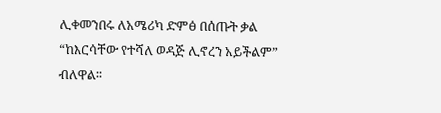ሊቀመንበሩ ለአሜሪካ ድምፅ በሰጡት ቃል “ከእርሳቸው የተሻለ ወዳጅ ሊኖረን አይችልም” ብለዋል፡፡